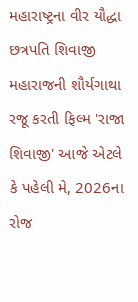મહારાષ્ટ્રના વીર યૌદ્ધા છત્રપતિ શિવાજી મહારાજની શૌર્યગાથા રજૂ કરતી ફિલ્મ 'રાજા શિવાજી' આજે એટલે કે પહેલી મે, 2026ના રોજ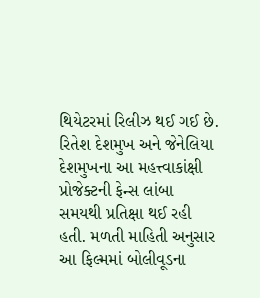થિયેટરમાં રિલીઝ થઈ ગઈ છે. રિતેશ દેશમુખ અને જેનેલિયા દેશમુખના આ મહત્ત્વાકાંક્ષી પ્રોજેક્ટની ફેન્સ લાંબા સમયથી પ્રતિક્ષા થઈ રહી હતી. મળતી માહિતી અનુસાર આ ફિલ્મમાં બોલીવૂડના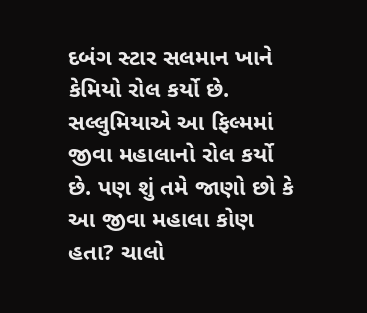દબંગ સ્ટાર સલમાન ખાને કેમિયો રોલ કર્યો છે. સલ્લુમિયાએ આ ફિલ્મમાં જીવા મહાલાનો રોલ કર્યો છે. પણ શું તમે જાણો છો કે આ જીવા મહાલા કોણ હતા? ચાલો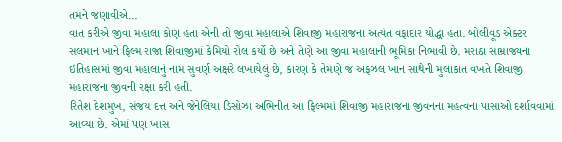તમને જણાવીએ...
વાત કરીએ જીવા મહાલા કોણ હતા એની તો જીવા મહાલાએ શિવાજી મહારાજના અત્યંત વફાદાર યોદ્ધા હતા. બોલીવૂડ એક્ટર સલમાન ખાને ફિલ્મ રાજા શિવાજીમાં કેમિયો રોલ કર્યો છે અને તેણે આ જીવા મહાલાની ભૂમિકા નિભાવી છે. મરાઠા સામ્રાજ્યના ઇતિહાસમાં જીવા મહાલાનું નામ સુવર્ણ અક્ષરે લખાયેલું છે, કારણ કે તેમણે જ અફઝલ ખાન સાથેની મુલાકાત વખતે શિવાજી મહારાજના જીવની રક્ષા કરી હતી.
રિતેશ દેશમુખ, સંજય દત્ત અને જેનેલિયા ડિસોઝા અભિનીત આ ફિલ્મમાં શિવાજી મહારાજના જીવનના મહત્વના પાસાઓ દર્શાવવામાં આવ્યા છે. એમાં પણ ખાસ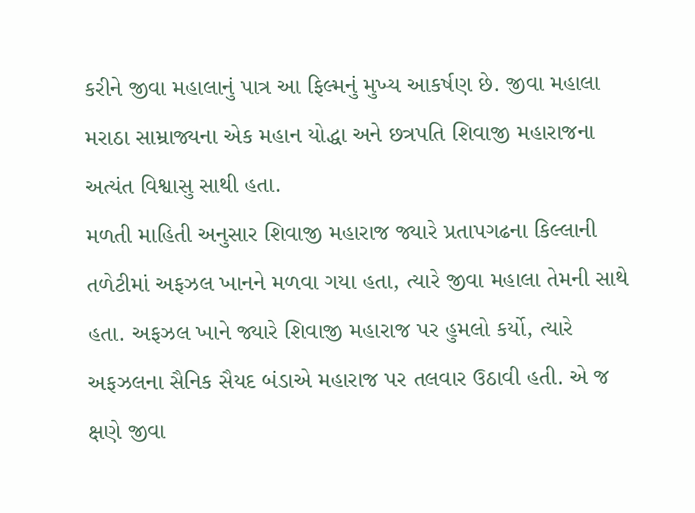કરીને જીવા મહાલાનું પાત્ર આ ફિલ્મનું મુખ્ય આકર્ષણ છે. જીવા મહાલા મરાઠા સામ્રાજ્યના એક મહાન યોદ્ધા અને છત્રપતિ શિવાજી મહારાજના અત્યંત વિશ્વાસુ સાથી હતા.
મળતી માહિતી અનુસાર શિવાજી મહારાજ જ્યારે પ્રતાપગઢના કિલ્લાની તળેટીમાં અફઝલ ખાનને મળવા ગયા હતા, ત્યારે જીવા મહાલા તેમની સાથે હતા. અફઝલ ખાને જ્યારે શિવાજી મહારાજ પર હુમલો કર્યો, ત્યારે અફઝલના સૈનિક સૈયદ બંડાએ મહારાજ પર તલવાર ઉઠાવી હતી. એ જ ક્ષણે જીવા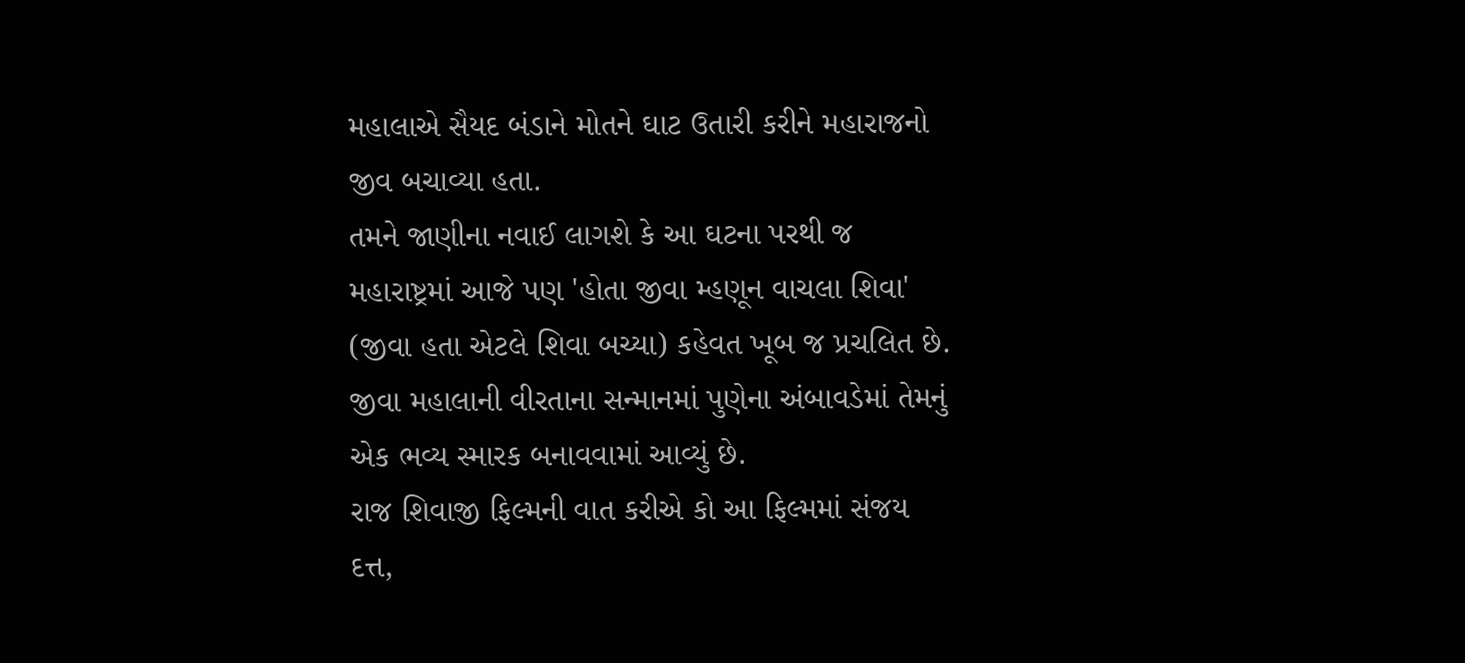મહાલાએ સૈયદ બંડાને મોતને ઘાટ ઉતારી કરીને મહારાજનો જીવ બચાવ્યા હતા.
તમને જાણીના નવાઈ લાગશે કે આ ઘટના પરથી જ મહારાષ્ટ્રમાં આજે પણ 'હોતા જીવા મ્હણૂન વાચલા શિવા' (જીવા હતા એટલે શિવા બચ્યા) કહેવત ખૂબ જ પ્રચલિત છે. જીવા મહાલાની વીરતાના સન્માનમાં પુણેના અંબાવડેમાં તેમનું એક ભવ્ય સ્મારક બનાવવામાં આવ્યું છે.
રાજ શિવાજી ફિલ્મની વાત કરીએ કો આ ફિલ્મમાં સંજય દત્ત,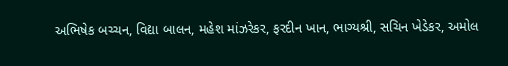અભિષેક બચ્ચન, વિદ્યા બાલન, મહેશ માંઝરેકર, ફરદીન ખાન, ભાગ્યશ્રી, સચિન ખેડેકર, અમોલ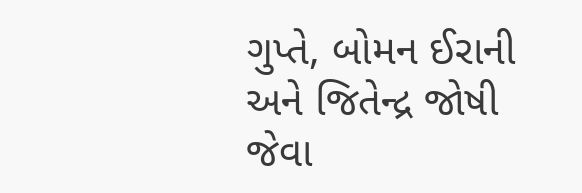ગુપ્તે, બોમન ઈરાની અને જિતેન્દ્ર જોષી જેવા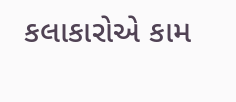કલાકારોએ કામ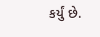કર્યું છે.